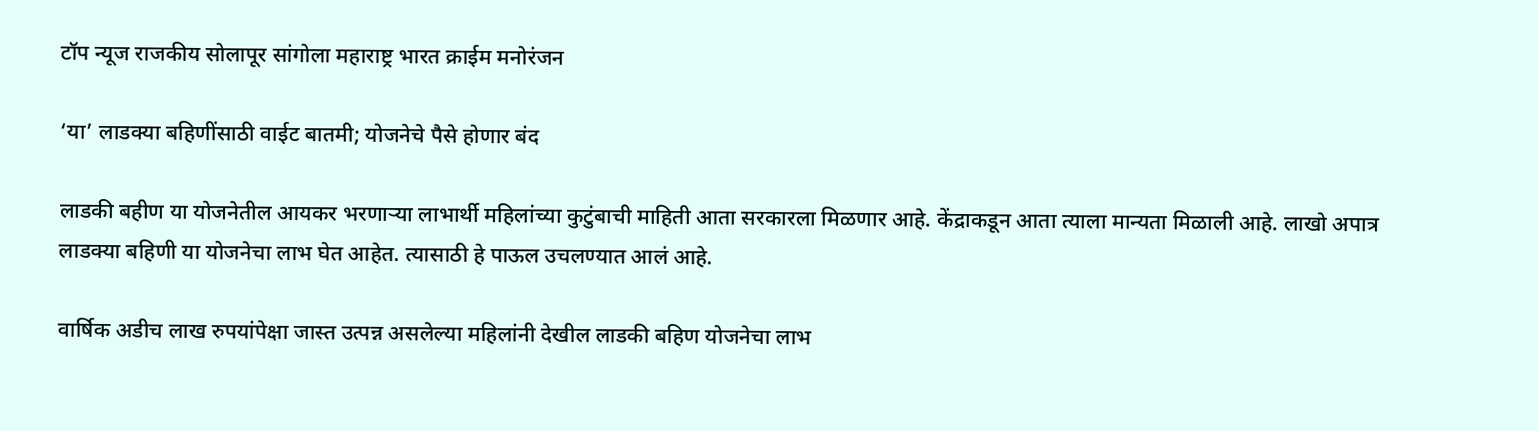टॉप न्यूज राजकीय सोलापूर सांगोला महाराष्ट्र भारत क्राईम मनोरंजन

‘या’ लाडक्या बहिणींसाठी वाईट बातमी; योजनेचे पैसे होणार बंद

लाडकी बहीण या योजनेतील आयकर भरणाऱ्या लाभार्थी महिलांच्या कुटुंबाची माहिती आता सरकारला मिळणार आहे. केंद्राकडून आता त्याला मान्यता मिळाली आहे. लाखो अपात्र लाडक्या बहिणी या योजनेचा लाभ घेत आहेत. त्यासाठी हे पाऊल उचलण्यात आलं आहे.

वार्षिक अडीच लाख रुपयांपेक्षा जास्त उत्पन्न असलेल्या महिलांनी देखील लाडकी बहिण योजनेचा लाभ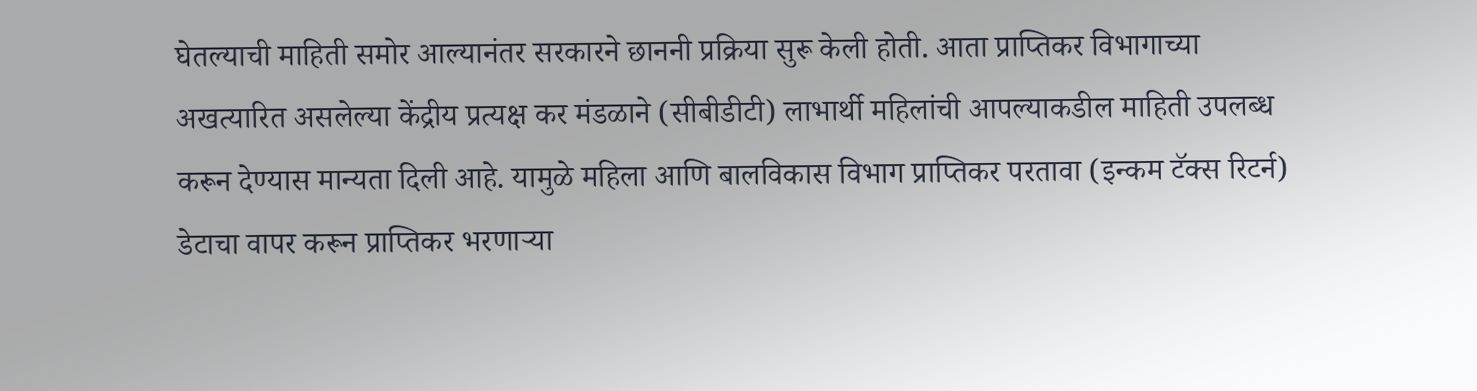घेतल्याची माहिती समोर आल्यानंतर सरकारने छाननी प्रक्रिया सुरू केली होती. आता प्राप्तिकर विभागाच्या अखत्यारित असलेल्या केंद्रीय प्रत्यक्ष कर मंडळाने (सीबीडीटी) लाभार्थी महिलांची आपल्याकडील माहिती उपलब्ध करून देण्यास मान्यता दिली आहे. यामुळे महिला आणि बालविकास विभाग प्राप्तिकर परतावा (इन्कम टॅक्स रिटर्न) डेटाचा वापर करून प्राप्तिकर भरणाऱ्या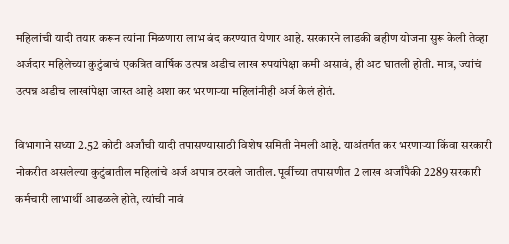महिलांची यादी तयार करून त्यांना मिळणारा लाभ बंद करण्यात येणार आहे. सरकारने लाडकी बहीण योजना सुरू केली तेव्हा अर्जदार महिलेच्या कुटुंबाचं एकत्रित वार्षिक उत्पन्न अडीच लाख रुपयांपेक्षा कमी असावं, ही अट घातली होती. मात्र, ज्यांचं उत्पन्न अडीच लाखांपेक्षा जास्त आहे अशा कर भरणाऱ्या महिलांनीही अर्ज केलं होतं.

विभागाने सध्या 2.52 कोटी अर्जांची यादी तपासण्यासाठी विशेष समिती नेमली आहे. याअंतर्गत कर भरणाऱ्या किंवा सरकारी नोकरीत असलेल्या कुटुंबातील महिलांचे अर्ज अपात्र ठरवले जातील. पूर्वीच्या तपासणीत 2 लाख अर्जांपैकी 2289 सरकारी कर्मचारी लाभार्थी आढळले होते, त्यांची नावं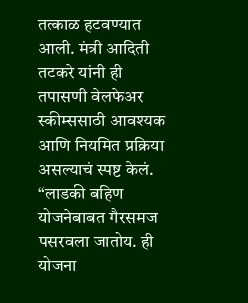तत्काळ हटवण्यात आली. मंत्री आदिती तटकरे यांनी ही तपासणी वेलफेअर स्कीम्ससाठी आवश्यक आणि नियमित प्रक्रिया असल्याचं स्पष्ट केलं. “लाडकी बहिण योजनेबाबत गैरसमज पसरवला जातोय. ही योजना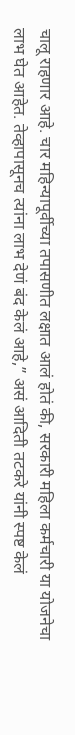चालू राहणार आहे. चार महिन्यापूर्वीच्या तपासणीत लक्षात आलं होतं की, सरकारी महिला कर्मचारी या योजनेचा लाभ घेत आहेत. तेव्हापासूनच त्यांना लाभ देणं बंद केलं आहे,” असं आदिती तटकरे यांनी स्पष्ट केलं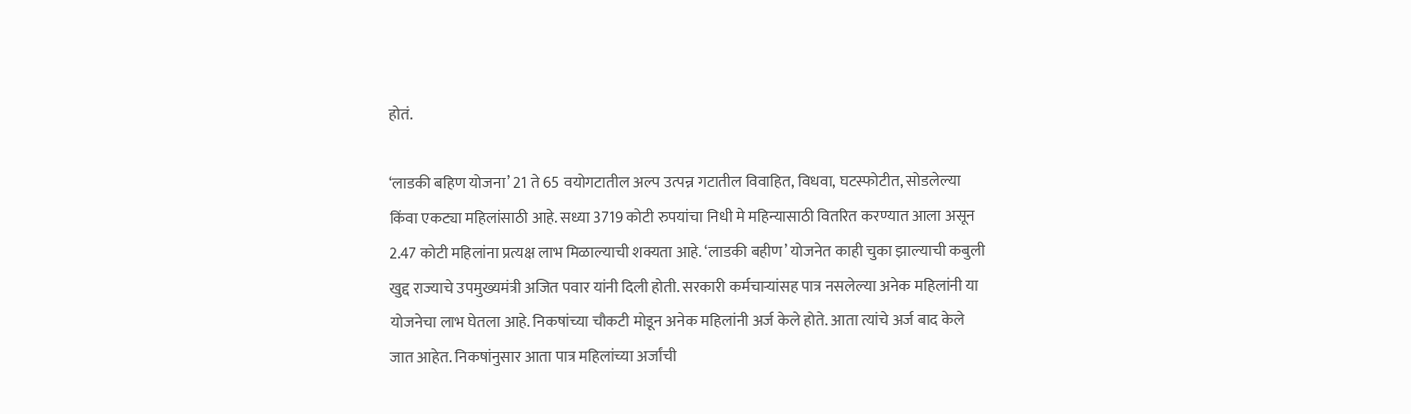होतं.

‘लाडकी बहिण योजना’ 21 ते 65 वयोगटातील अल्प उत्पन्न गटातील विवाहित, विधवा, घटस्फोटीत, सोडलेल्या किंवा एकट्या महिलांसाठी आहे. सध्या 3719 कोटी रुपयांचा निधी मे महिन्यासाठी वितरित करण्यात आला असून 2.47 कोटी महिलांना प्रत्यक्ष लाभ मिळाल्याची शक्यता आहे. ‘लाडकी बहीण’ योजनेत काही चुका झाल्याची कबुली खुद्द राज्याचे उपमुख्यमंत्री अजित पवार यांनी दिली होती. सरकारी कर्मचाऱ्यांसह पात्र नसलेल्या अनेक महिलांनी या योजनेचा लाभ घेतला आहे. निकषांच्या चौकटी मोडून अनेक महिलांनी अर्ज केले होते. आता त्यांचे अर्ज बाद केले जात आहेत. निकषांनुसार आता पात्र महिलांच्या अर्जांची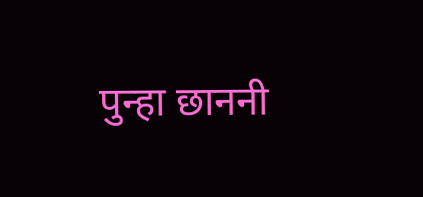पुन्हा छाननी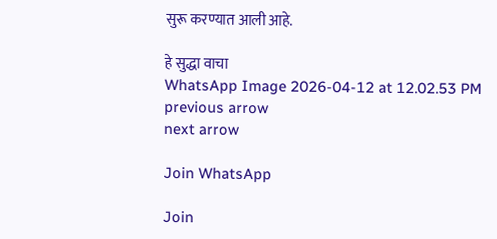सुरू करण्यात आली आहे.

हे सुद्धा वाचा
WhatsApp Image 2026-04-12 at 12.02.53 PM
previous arrow
next arrow

Join WhatsApp

Join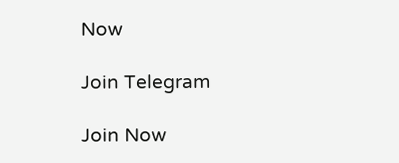Now

Join Telegram

Join Now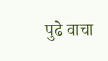पुढे वाचा